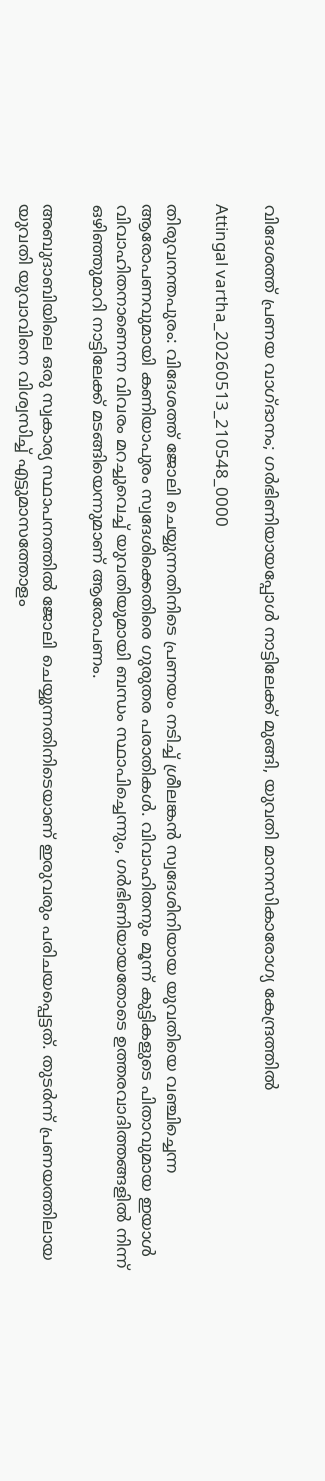വിദേശത്ത് പ്രണയ വാഗ്ദാനം; ഗർഭിണിയായപ്പോൾ നാട്ടിലേക്ക് മുങ്ങി, യുവതി മാനസികാരോഗ്യ കേന്ദ്രത്തിൽ

Attingal vartha_20260513_210548_0000

തിരുവനന്തപുരം: വിദേശത്ത് ജോലി ചെയ്യുന്നതിനിടെ പ്രണയം നടിച്ച് ശ്രീലങ്കൻ സ്വദേശിനിയായ യുവതിയെ വഞ്ചിച്ചെന്ന ആരോപണവുമായി കണിയാപുരം സ്വദേശിക്കെതിരെ ഗുരുതര പരാതികൾ. വിവാഹിതനും മൂന്ന് കുട്ടികളുടെ പിതാവുമായ ഇയാൾ വിവാഹിതനാണെന്ന വിവരം മറച്ചുവെച്ച് യുവതിയുമായി ബന്ധം സ്ഥാപിച്ചെന്നും, ഗർഭിണിയായതോടെ ഉത്തരവാദിത്തങ്ങളിൽ നിന്ന് ഒഴിഞ്ഞുമാറി നാട്ടിലേക്ക് മടങ്ങിയെന്നുമാണ് ആരോപണം.

അബുദാബിയിലെ ഒരു സ്വകാര്യ സ്ഥാപനത്തിൽ ജോലി ചെയ്യുന്നതിനിടെയാണ് ഇരുവരും പരിചയപ്പെട്ടത്. തുടർന്ന് പ്രണയത്തിലായ യുവതി യുവാവിനെ വിശ്വസിച്ച് എട്ടുമാസത്തോളം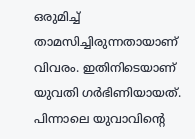ഒരുമിച്ച് താമസിച്ചിരുന്നതായാണ് വിവരം. ഇതിനിടെയാണ് യുവതി ഗർഭിണിയായത്. പിന്നാലെ യുവാവിന്റെ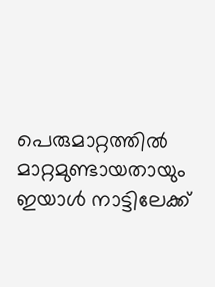പെരുമാറ്റത്തിൽ മാറ്റമുണ്ടായതായും ഇയാൾ നാട്ടിലേക്ക്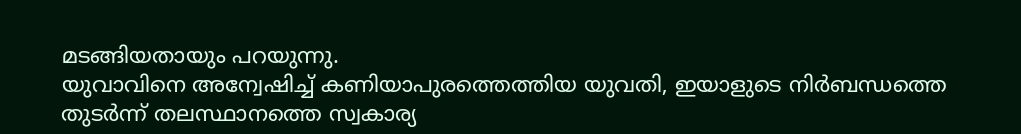മടങ്ങിയതായും പറയുന്നു.
യുവാവിനെ അന്വേഷിച്ച് കണിയാപുരത്തെത്തിയ യുവതി, ഇയാളുടെ നിർബന്ധത്തെ തുടർന്ന് തലസ്ഥാനത്തെ സ്വകാര്യ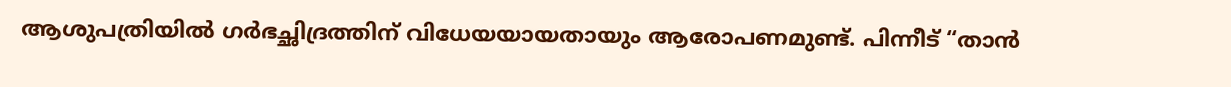ആശുപത്രിയിൽ ഗർഭച്ഛിദ്രത്തിന് വിധേയയായതായും ആരോപണമുണ്ട്. പിന്നീട് “താൻ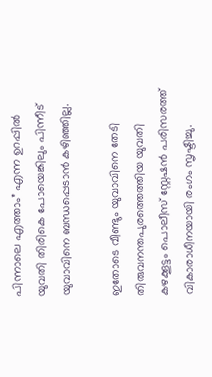പിന്നാലെ എത്താം” എന്ന ഉറപ്പിൽ യുവതി തിരികെ പോയെങ്കിലും പിന്നീട് യുവാവിനെ ബന്ധപ്പെടാൻ കഴിഞ്ഞില്ല.

ഇതോടെ വീണ്ടും യുവാവിനെ തേടി തിരുവനന്തപുരത്തെത്തിയ യുവതി കഴക്കൂട്ടം പൊലീസ് സ്റ്റേഷൻ പരിസരത്ത് വികാരാധീനയായി രംഗം സൃഷ്ടിച്ചു.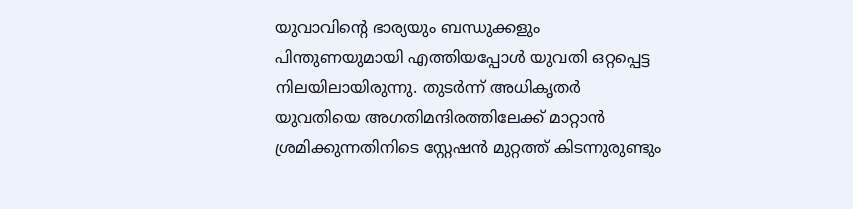യുവാവിന്റെ ഭാര്യയും ബന്ധുക്കളും പിന്തുണയുമായി എത്തിയപ്പോൾ യുവതി ഒറ്റപ്പെട്ട നിലയിലായിരുന്നു. തുടർന്ന് അധികൃതർ യുവതിയെ അഗതിമന്ദിരത്തിലേക്ക് മാറ്റാൻ ശ്രമിക്കുന്നതിനിടെ സ്റ്റേഷൻ മുറ്റത്ത് കിടന്നുരുണ്ടും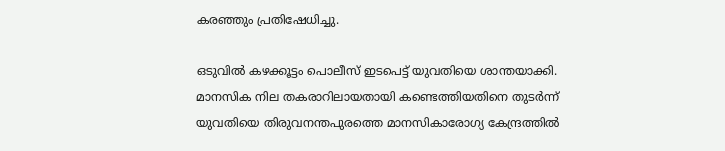കരഞ്ഞും പ്രതിഷേധിച്ചു.

ഒടുവിൽ കഴക്കൂട്ടം പൊലീസ് ഇടപെട്ട് യുവതിയെ ശാന്തയാക്കി. മാനസിക നില തകരാറിലായതായി കണ്ടെത്തിയതിനെ തുടർന്ന് യുവതിയെ തിരുവനന്തപുരത്തെ മാനസികാരോഗ്യ കേന്ദ്രത്തിൽ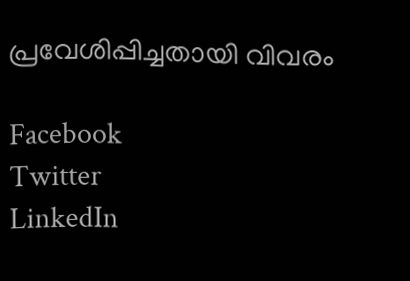പ്രവേശിപ്പിച്ചതായി വിവരം

Facebook
Twitter
LinkedIn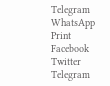Telegram
WhatsApp
Print
Facebook
Twitter
Telegram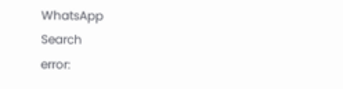WhatsApp
Search
error: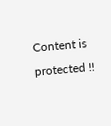Content is protected !!